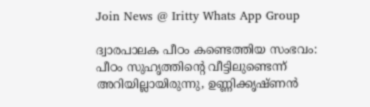Join News @ Iritty Whats App Group

ദ്വാരപാലക പീഠം കണ്ടെത്തിയ സംഭവം: പീഠം സുഹൃത്തിന്‍റെ വീട്ടിലുണ്ടെന്ന് അറിയില്ലായിരുന്നു, ഉണ്ണിക്കൃഷ്ണന്‍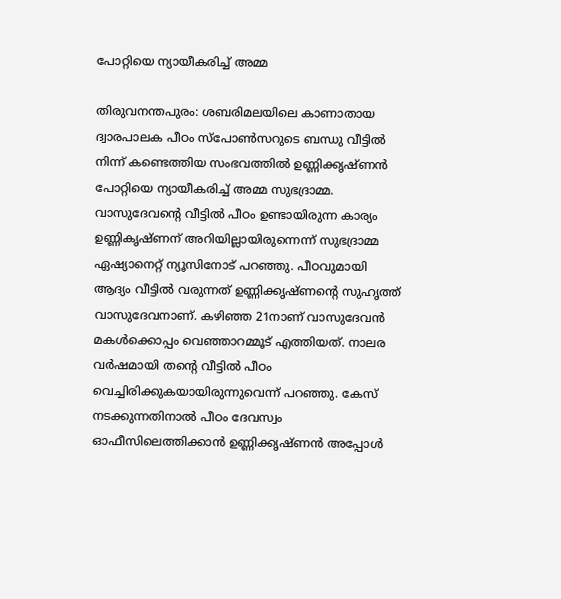പോറ്റിയെ ന്യായീകരിച്ച് അമ്മ

തിരുവനന്തപുരം: ശബരിമലയിലെ കാണാതായ ദ്വാരപാലക പീഠം സ്പോൺസറുടെ ബന്ധു വീട്ടിൽ നിന്ന് കണ്ടെത്തിയ സംഭവത്തില്‍ ഉണ്ണിക്കൃഷ്ണന്‍ പോറ്റിയെ ന്യായീകരിച്ച് അമ്മ സുഭദ്രാമ്മ. വാസുദേവന്‍റെ വീട്ടില്‍ പീഠം ഉണ്ടായിരുന്ന കാര്യം ഉണ്ണികൃഷ്ണന് അറിയില്ലായിരുന്നെന്ന് സുഭദ്രാമ്മ ഏഷ്യാനെറ്റ് ന്യൂസിനോട് പറഞ്ഞു. പീഠവുമായി ആദ്യം വീട്ടില്‍ വരുന്നത് ഉണ്ണിക്കൃഷ്ണന്‍റെ സുഹൃത്ത് വാസുദേവനാണ്. കഴിഞ്ഞ 21നാണ് വാസുദേവന്‍ മകള്‍ക്കൊപ്പം വെഞ്ഞാറമ്മൂട് എത്തിയത്. നാലര വര്‍ഷമായി തന്‍റെ വീട്ടില്‍ പീഠം വെച്ചിരിക്കുകയായിരുന്നുവെന്ന് പറഞ്ഞു. കേസ് നടക്കുന്നതിനാല്‍ പീഠം ദേവസ്വം ഓഫീസിലെത്തിക്കാൻ ഉണ്ണിക്കൃഷ്ണന്‍ അപ്പോള്‍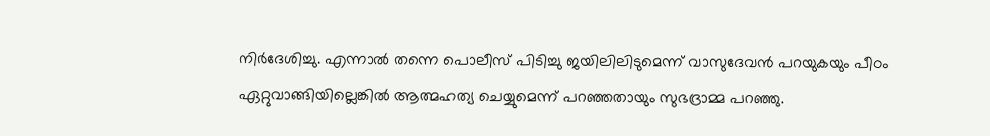നിര്‍ദേശിച്ചു. എന്നാല്‍ തന്നെ പൊലീസ് പിടിച്ചു ജയിലിലിടുമെന്ന് വാസുദേവൻ പറയുകയും പീഠം ഏറ്റുവാങ്ങിയില്ലെങ്കിൽ ആത്മഹത്യ ചെയ്യുമെന്ന് പറഞ്ഞതായും സുഭദ്രാമ്മ പറഞ്ഞു.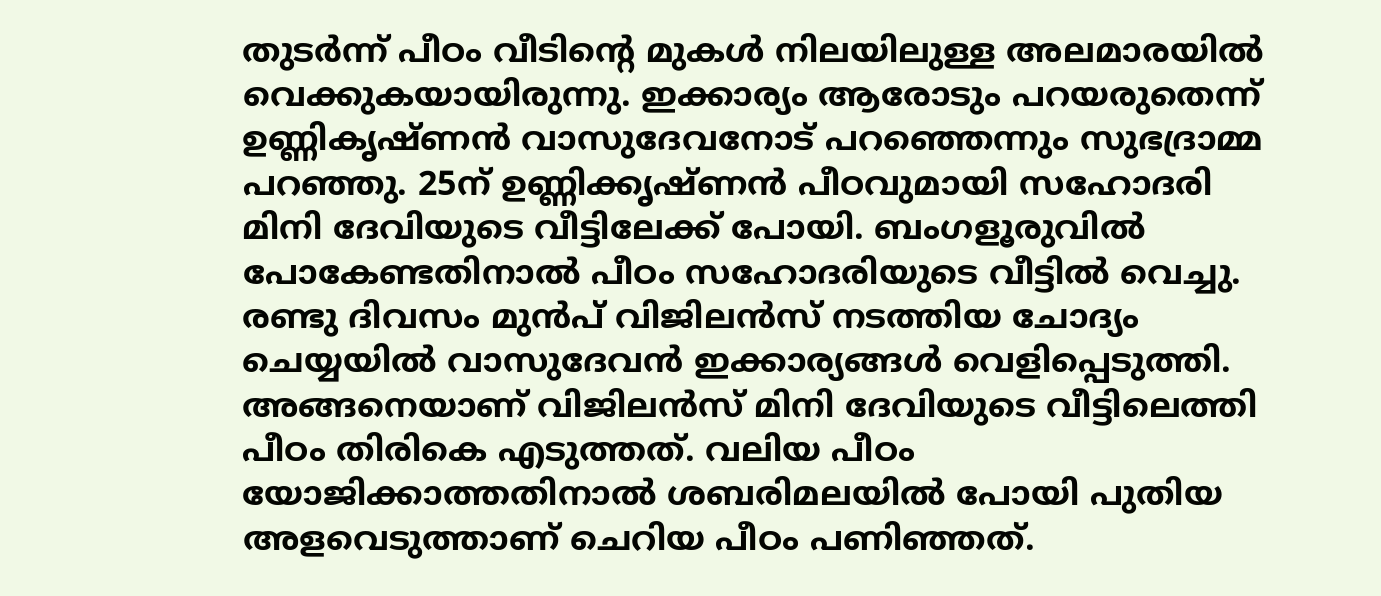തുടര്‍ന്ന് പീഠം വീടിന്‍റെ മുകള്‍ നിലയിലുള്ള അലമാരയില്‍ വെക്കുകയായിരുന്നു. ഇക്കാര്യം ആരോടും പറയരുതെന്ന് ഉണ്ണികൃഷ്ണന്‍ വാസുദേവനോട് പറഞ്ഞെന്നും സുഭദ്രാമ്മ പറഞ്ഞു. 25ന് ഉണ്ണിക്കൃഷ്ണന്‍ പീഠവുമായി സഹോദരി മിനി ദേവിയുടെ വീട്ടിലേക്ക് പോയി. ബംഗളൂരുവില്‍ പോകേണ്ടതിനാൽ പീഠം സഹോദരിയുടെ വീട്ടിൽ വെച്ചു. രണ്ടു ദിവസം മുന്‍പ് വിജിലന്‍സ് നടത്തിയ ചോദ്യം ചെയ്യയിൽ വാസുദേവൻ ഇക്കാര്യങ്ങള്‍ വെളിപ്പെടുത്തി. അങ്ങനെയാണ് വിജിലന്‍സ് മിനി ദേവിയുടെ വീട്ടിലെത്തി പീഠം തിരികെ എടുത്തത്. വലിയ പീഠം യോജിക്കാത്തതിനാല്‍ ശബരിമലയില്‍ പോയി പുതിയ അളവെടുത്താണ് ചെറിയ പീഠം പണിഞ്ഞത്.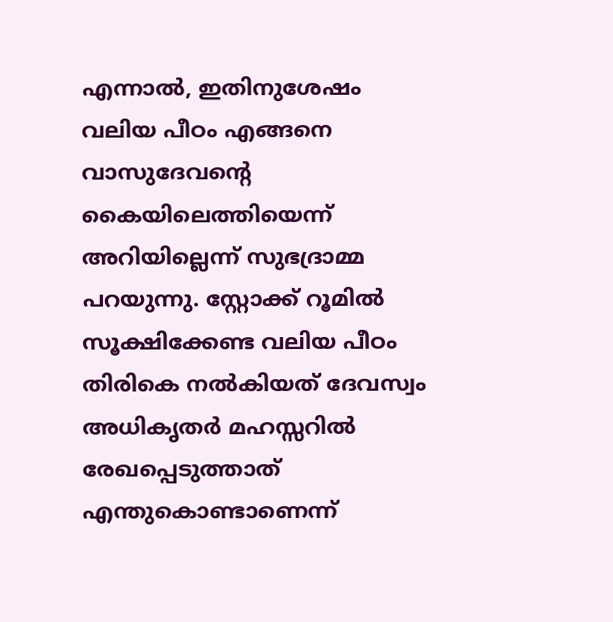എന്നാല്‍, ഇതിനുശേഷം വലിയ പീഠം എങ്ങനെ വാസുദേവന്റെ കൈയിലെത്തിയെന്ന് അറിയില്ലെന്ന് സുഭദ്രാമ്മ പറയുന്നു. സ്റ്റോക്ക് റൂമിൽ സൂക്ഷിക്കേണ്ട വലിയ പീഠം തിരികെ നല്‍കിയത് ദേവസ്വം അധികൃതര്‍ മഹസ്സറിൽ രേഖപ്പെടുത്താത് എന്തുകൊണ്ടാണെന്ന്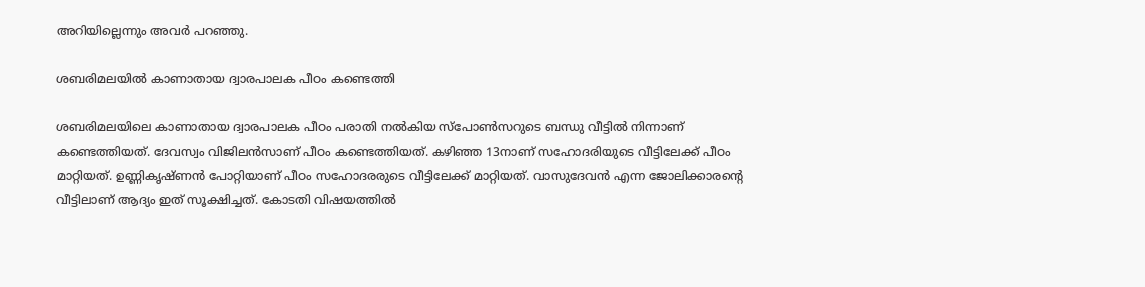അറിയില്ലെന്നും അവര്‍ പറഞ്ഞു.

ശബരിമലയില്‍ കാണാതായ ദ്വാരപാലക പീഠം കണ്ടെത്തി

ശബരിമലയിലെ കാണാതായ ദ്വാരപാലക പീഠം പരാതി നൽകിയ സ്പോൺസറുടെ ബന്ധു വീട്ടിൽ നിന്നാണ് കണ്ടെത്തിയത്. ദേവസ്വം വിജിലൻസാണ് പീഠം കണ്ടെത്തിയത്. കഴിഞ്ഞ 13നാണ് സഹോദരിയുടെ വീട്ടിലേക്ക് പീഠം മാറ്റിയത്. ഉണ്ണികൃഷ്ണൻ പോറ്റിയാണ് പീഠം സഹോദരരുടെ വീട്ടിലേക്ക് മാറ്റിയത്. വാസുദേവൻ എന്ന ജോലിക്കാരന്‍റെ വീട്ടിലാണ് ആദ്യം ഇത് സൂക്ഷിച്ചത്. കോടതി വിഷയത്തിൽ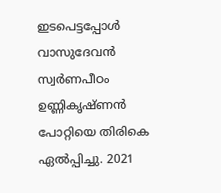ഇടപെട്ടപ്പോൾ വാസുദേവൻ സ്വർണപീഠം ഉണ്ണികൃഷ്ണൻ പോറ്റിയെ തിരികെ ഏൽപ്പിച്ചു. 2021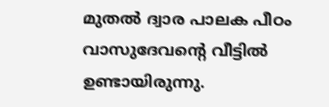മുതൽ ദ്വാര പാലക പീഠം വാസുദേവന്‍റെ വീട്ടിൽ ഉണ്ടായിരുന്നു.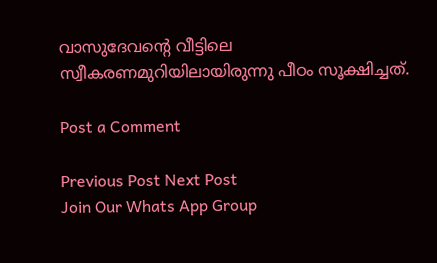വാസുദേവന്‍റെ വീട്ടിലെ സ്വീകരണമുറിയിലായിരുന്നു പീഠം സൂക്ഷിച്ചത്.

Post a Comment

Previous Post Next Post
Join Our Whats App Group